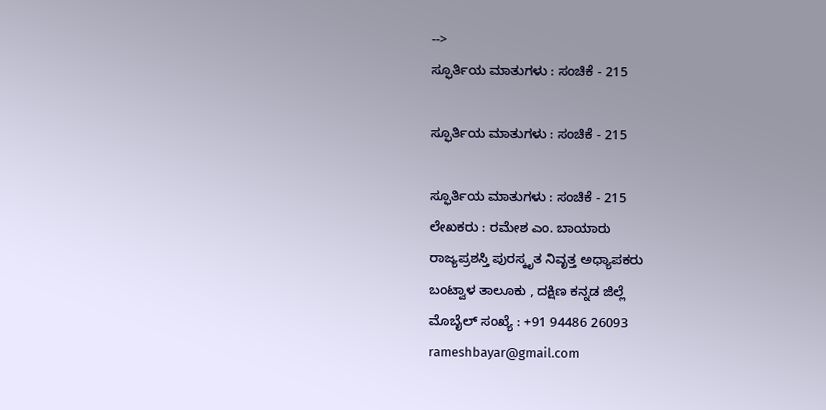-->
ಸ್ಫೂರ್ತಿಯ ಮಾತುಗಳು : ಸಂಚಿಕೆ - 215

ಸ್ಫೂರ್ತಿಯ ಮಾತುಗಳು : ಸಂಚಿಕೆ - 215

ಸ್ಫೂರ್ತಿಯ ಮಾತುಗಳು : ಸಂಚಿಕೆ - 215
ಲೇಖಕರು : ರಮೇಶ ಎಂ. ಬಾಯಾರು
ರಾಜ್ಯಪ್ರಶಸ್ತಿ ಪುರಸ್ಕೃತ ನಿವೃತ್ತ ಅಧ್ಯಾಪಕರು
ಬಂಟ್ವಾಳ ತಾಲೂಕು , ದಕ್ಷಿಣ ಕನ್ನಡ ಜಿಲ್ಲೆ
ಮೊಬೈಲ್ ಸಂಖ್ಯೆ : +91 94486 26093
rameshbayar@gmail.com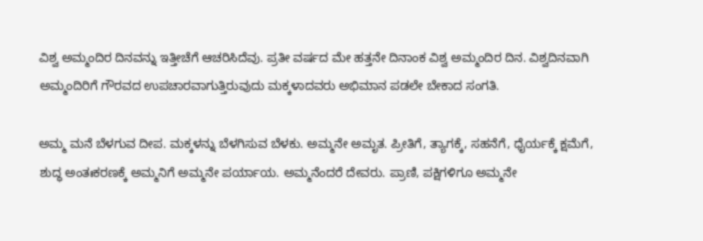ವಿಶ್ವ ಅಮ್ಮಂದಿರ ದಿನವನ್ನು ಇತ್ತೀಚೆಗೆ ಆಚರಿಸಿದೆವು. ಪ್ರತೀ ವರ್ಷದ ಮೇ ಹತ್ತನೇ ದಿನಾಂಕ ವಿಶ್ವ ಅಮ್ಮಂದಿರ ದಿನ. ವಿಶ್ವದಿನವಾಗಿ ಅಮ್ಮಂದಿರಿಗೆ ಗೌರವದ ಉಪಚಾರವಾಗುತ್ತಿರುವುದು ಮಕ್ಕಳಾದವರು ಅಭಿಮಾನ ಪಡಲೇ ಬೇಕಾದ ಸಂಗತಿ.

ಅಮ್ಮ ಮನೆ ಬೆಳಗುವ ದೀಪ. ಮಕ್ಕಳನ್ನು ಬೆಳಗಿಸುವ ಬೆಳಕು. ಅಮ್ಮನೇ ಅಮೃತ. ಪ್ರೀತಿಗೆ, ತ್ಯಾಗಕ್ಕೆ, ಸಹನೆಗೆ, ಧೈರ್ಯಕ್ಕೆ ಕ್ಷಮೆಗೆ, ಶುದ್ಧ ಅಂತಃಕರಣಕ್ಕೆ ಅಮ್ಮನಿಗೆ ಅಮ್ಮನೇ ಪರ್ಯಾಯ. ಅಮ್ಮನೆಂದರೆ ದೇವರು. ಪ್ರಾಣಿ, ಪಕ್ಷಿಗಳಿಗೂ ಅಮ್ಮನೇ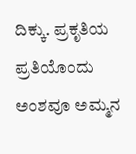ದಿಕ್ಕು. ಪ್ರಕೃತಿಯ ಪ್ರತಿಯೊಂದು ಅಂಶವೂ ಅಮ್ಮನ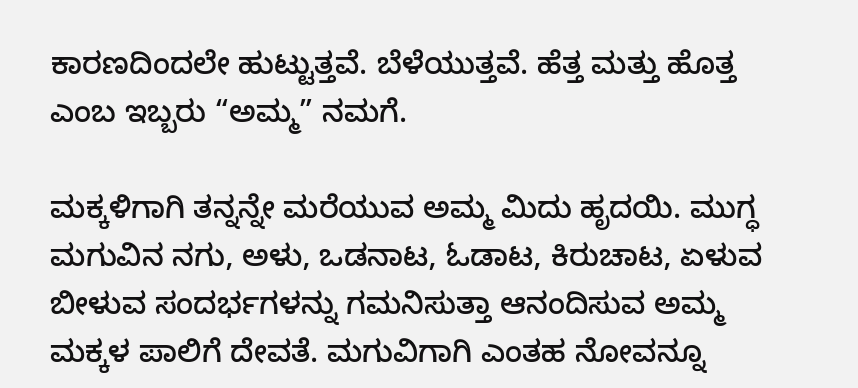ಕಾರಣದಿಂದಲೇ ಹುಟ್ಟುತ್ತವೆ. ಬೆಳೆಯುತ್ತವೆ. ಹೆತ್ತ ಮತ್ತು ಹೊತ್ತ ಎಂಬ ಇಬ್ಬರು “ಅಮ್ಮ” ನಮಗೆ.

ಮಕ್ಕಳಿಗಾಗಿ ತನ್ನನ್ನೇ ಮರೆಯುವ ಅಮ್ಮ ಮಿದು ಹೃದಯಿ. ಮುಗ್ಧ ಮಗುವಿನ ನಗು, ಅಳು, ಒಡನಾಟ, ಓಡಾಟ, ಕಿರುಚಾಟ, ಏಳುವ ಬೀಳುವ ಸಂದರ್ಭಗಳನ್ನು ಗಮನಿಸುತ್ತಾ ಆನಂದಿಸುವ ಅಮ್ಮ ಮಕ್ಕಳ ಪಾಲಿಗೆ ದೇವತೆ. ಮಗುವಿಗಾಗಿ ಎಂತಹ ನೋವನ್ನೂ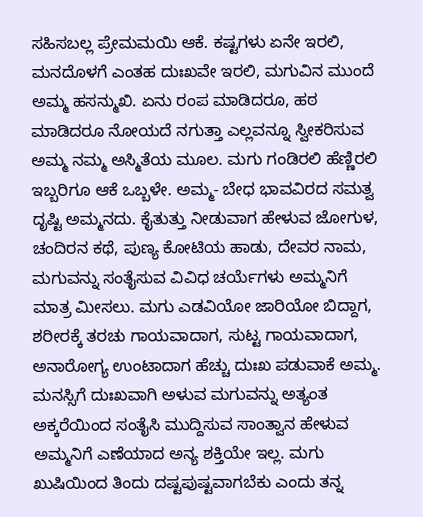ಸಹಿಸಬಲ್ಲ ಪ್ರೇಮಮಯಿ ಆಕೆ. ಕಷ್ಟಗಳು ಏನೇ ಇರಲಿ, ಮನದೊಳಗೆ ಎಂತಹ ದುಃಖವೇ ಇರಲಿ, ಮಗುವಿನ ಮುಂದೆ ಅಮ್ಮ ಹಸನ್ಮುಖಿ. ಏನು ರಂಪ ಮಾಡಿದರೂ, ಹಠ ಮಾಡಿದರೂ ನೋಯದೆ ನಗುತ್ತಾ ಎಲ್ಲವನ್ನೂ ಸ್ವೀಕರಿಸುವ ಅಮ್ಮ ನಮ್ಮ ಅಸ್ಮಿತೆಯ ಮೂಲ. ಮಗು ಗಂಡಿರಲಿ ಹೆಣ್ಣಿರಲಿ ಇಬ್ಬರಿಗೂ ಆಕೆ ಒಬ್ಬಳೇ. ಅಮ್ಮ- ಬೇಧ ಭಾವವಿರದ ಸಮತ್ವ ದೃಷ್ಟಿ ಅಮ್ಮನದು. ಕೈತುತ್ತು ನೀಡುವಾಗ ಹೇಳುವ ಜೋಗುಳ, ಚಂದಿರನ ಕಥೆ, ಪುಣ್ಯ ಕೋಟಿಯ ಹಾಡು, ದೇವರ ನಾಮ, ಮಗುವನ್ನು ಸಂತೈಸುವ ವಿವಿಧ ಚರ್ಯೆಗಳು ಅಮ್ಮನಿಗೆ ಮಾತ್ರ ಮೀಸಲು. ಮಗು ಎಡವಿಯೋ ಜಾರಿಯೋ ಬಿದ್ದಾಗ, ಶರೀರಕ್ಕೆ ತರಚು ಗಾಯವಾದಾಗ, ಸುಟ್ಟ ಗಾಯವಾದಾಗ, ಅನಾರೋಗ್ಯ ಉಂಟಾದಾಗ ಹೆಚ್ಚು ದುಃಖ ಪಡುವಾಕೆ ಅಮ್ಮ. ಮನಸ್ಸಿಗೆ ದುಃಖವಾಗಿ ಅಳುವ ಮಗುವನ್ನು ಅತ್ಯಂತ ಅಕ್ಕರೆಯಿಂದ ಸಂತೈಸಿ ಮುದ್ದಿಸುವ ಸಾಂತ್ವಾನ ಹೇಳುವ ಅಮ್ಮನಿಗೆ ಎಣೆಯಾದ ಅನ್ಯ ಶಕ್ತಿಯೇ ಇಲ್ಲ. ಮಗು ಖುಷಿಯಿಂದ ತಿಂದು ದಷ್ಟಪುಷ್ಟವಾಗಬೆಕು ಎಂದು ತನ್ನ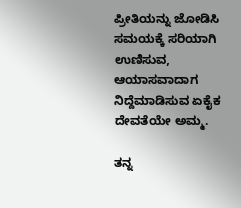ಪ್ರೀತಿಯನ್ನು ಜೋಡಿಸಿ ಸಮಯಕ್ಕೆ ಸರಿಯಾಗಿ ಉಣಿಸುವ, ಆಯಾಸವಾದಾಗ ನಿದ್ದೆಮಾಡಿಸುವ ಏಕೈಕ ದೇವತೆಯೇ ಅಮ್ಮ.

ತನ್ನ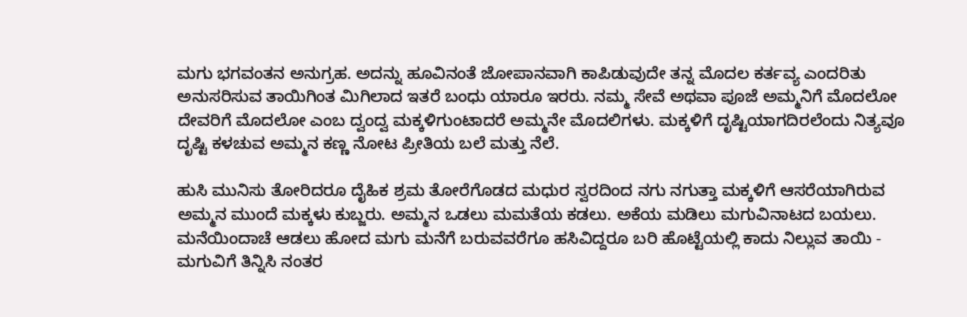ಮಗು ಭಗವಂತನ ಅನುಗ್ರಹ. ಅದನ್ನು ಹೂವಿನಂತೆ ಜೋಪಾನವಾಗಿ ಕಾಪಿಡುವುದೇ ತನ್ನ ಮೊದಲ ಕರ್ತವ್ಯ ಎಂದರಿತು ಅನುಸರಿಸುವ ತಾಯಿಗಿಂತ ಮಿಗಿಲಾದ ಇತರೆ ಬಂಧು ಯಾರೂ ಇರರು. ನಮ್ಮ ಸೇವೆ ಅಥವಾ ಪೂಜೆ ಅಮ್ಮನಿಗೆ ಮೊದಲೋ ದೇವರಿಗೆ ಮೊದಲೋ ಎಂಬ ದ್ವಂದ್ವ ಮಕ್ಕಳಿಗುಂಟಾದರೆ ಅಮ್ಮನೇ ಮೊದಲಿಗಳು. ಮಕ್ಕಳಿಗೆ ದೃಷ್ಟಿಯಾಗದಿರಲೆಂದು ನಿತ್ಯವೂ ದೃಷ್ಟಿ ಕಳಚುವ ಅಮ್ಮನ ಕಣ್ಣ ನೋಟ ಪ್ರೀತಿಯ ಬಲೆ ಮತ್ತು ನೆಲೆ.

ಹುಸಿ ಮುನಿಸು ತೋರಿದರೂ ದೈಹಿಕ ಶ್ರಮ ತೋರೆಗೊಡದ ಮಧುರ ಸ್ವರದಿಂದ ನಗು ನಗುತ್ತಾ ಮಕ್ಕಳಿಗೆ ಆಸರೆಯಾಗಿರುವ ಅಮ್ಮನ ಮುಂದೆ ಮಕ್ಕಳು ಕುಬ್ಜರು. ಅಮ್ಮನ ಒಡಲು ಮಮತೆಯ ಕಡಲು. ಅಕೆಯ ಮಡಿಲು ಮಗುವಿನಾಟದ ಬಯಲು. ಮನೆಯಿಂದಾಚೆ ಆಡಲು ಹೋದ ಮಗು ಮನೆಗೆ ಬರುವವರೆಗೂ ಹಸಿವಿದ್ದರೂ ಬರಿ ಹೊಟ್ಟೆಯಲ್ಲಿ ಕಾದು ನಿಲ್ಲುವ ತಾಯಿ - ಮಗುವಿಗೆ ತಿನ್ನಿಸಿ ನಂತರ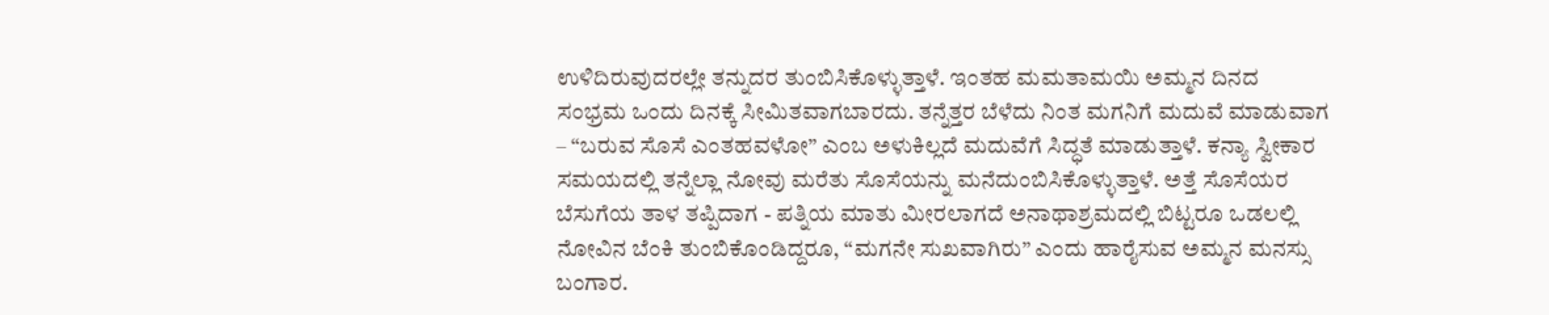ಉಳಿದಿರುವುದರಲ್ಲೇ ತನ್ನುದರ ತುಂಬಿಸಿಕೊಳ್ಳುತ್ತಾಳೆ. ಇಂತಹ ಮಮತಾಮಯಿ ಅಮ್ಮನ ದಿನದ ಸಂಭ್ರಮ ಒಂದು ದಿನಕ್ಕೆ ಸೀಮಿತವಾಗಬಾರದು. ತನ್ನೆತ್ತರ ಬೆಳೆದು ನಿಂತ ಮಗನಿಗೆ ಮದುವೆ ಮಾಡುವಾಗ – “ಬರುವ ಸೊಸೆ ಎಂತಹವಳೋ” ಎಂಬ ಅಳುಕಿಲ್ಲದೆ ಮದುವೆಗೆ ಸಿದ್ಧತೆ ಮಾಡುತ್ತಾಳೆ. ಕನ್ಯಾ ಸ್ವೀಕಾರ ಸಮಯದಲ್ಲಿ ತನ್ನೆಲ್ಲಾ ನೋವು ಮರೆತು ಸೊಸೆಯನ್ನು ಮನೆದುಂಬಿಸಿಕೊಳ್ಳುತ್ತಾಳೆ. ಅತ್ತೆ ಸೊಸೆಯರ ಬೆಸುಗೆಯ ತಾಳ ತಪ್ಪಿದಾಗ - ಪತ್ನಿಯ ಮಾತು ಮೀರಲಾಗದೆ ಅನಾಥಾಶ್ರಮದಲ್ಲಿ ಬಿಟ್ಟರೂ ಒಡಲಲ್ಲಿ ನೋವಿನ ಬೆಂಕಿ ತುಂಬಿಕೊಂಡಿದ್ದರೂ, “ಮಗನೇ ಸುಖವಾಗಿರು” ಎಂದು ಹಾರೈಸುವ ಅಮ್ಮನ ಮನಸ್ಸು ಬಂಗಾರ.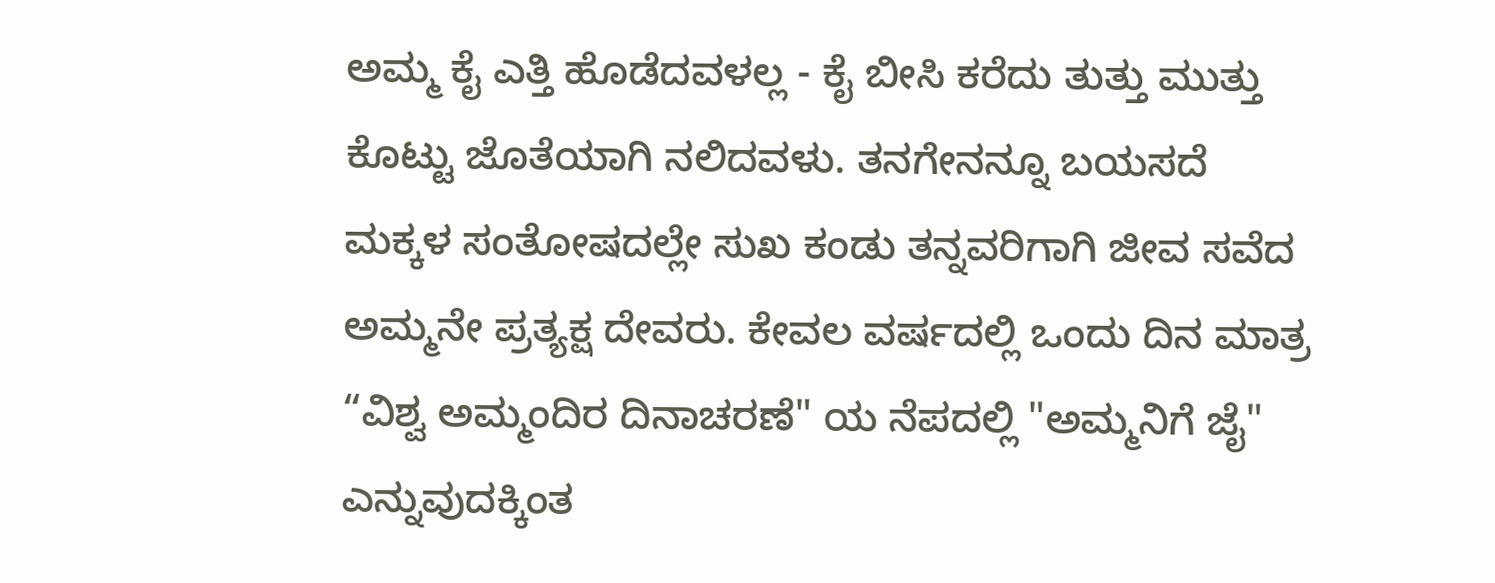ಅಮ್ಮ ಕೈ ಎತ್ತಿ ಹೊಡೆದವಳಲ್ಲ - ಕೈ ಬೀಸಿ ಕರೆದು ತುತ್ತು ಮುತ್ತು ಕೊಟ್ಟು ಜೊತೆಯಾಗಿ ನಲಿದವಳು. ತನಗೇನನ್ನೂ ಬಯಸದೆ ಮಕ್ಕಳ ಸಂತೋಷದಲ್ಲೇ ಸುಖ ಕಂಡು ತನ್ನವರಿಗಾಗಿ ಜೀವ ಸವೆದ ಅಮ್ಮನೇ ಪ್ರತ್ಯಕ್ಷ ದೇವರು. ಕೇವಲ ವರ್ಷದಲ್ಲಿ ಒಂದು ದಿನ ಮಾತ್ರ “ವಿಶ್ವ ಅಮ್ಮಂದಿರ ದಿನಾಚರಣೆ" ಯ ನೆಪದಲ್ಲಿ "ಅಮ್ಮನಿಗೆ ಜೈ" ಎನ್ನುವುದಕ್ಕಿಂತ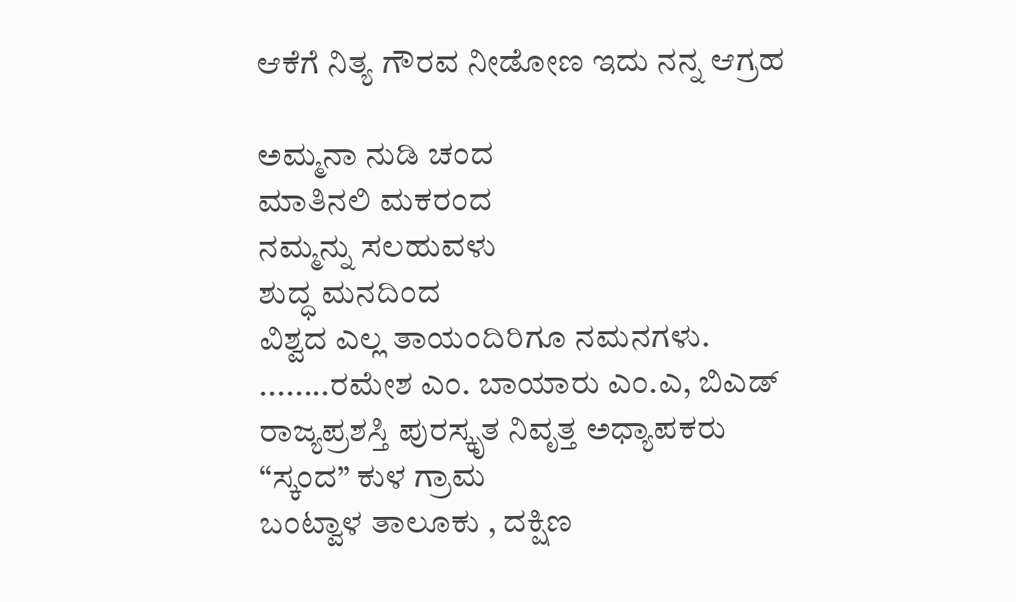ಆಕೆಗೆ ನಿತ್ಯ ಗೌರವ ನೀಡೋಣ ಇದು ನನ್ನ ಆಗ್ರಹ

ಅಮ್ಮನಾ ನುಡಿ ಚಂದ
ಮಾತಿನಲಿ ಮಕರಂದ
ನಮ್ಮನ್ನು ಸಲಹುವಳು
ಶುದ್ಧ ಮನದಿಂದ
ವಿಶ್ವದ ಎಲ್ಲ ತಾಯಂದಿರಿಗೂ ನಮನಗಳು.
........ರಮೇಶ ಎಂ. ಬಾಯಾರು ಎಂ.ಎ, ಬಿಎಡ್
ರಾಜ್ಯಪ್ರಶಸ್ತಿ ಪುರಸ್ಕೃತ ನಿವೃತ್ತ ಅಧ್ಯಾಪಕರು
“ಸ್ಕಂದ” ಕುಳ ಗ್ರಾಮ
ಬಂಟ್ವಾಳ ತಾಲೂಕು , ದಕ್ಷಿಣ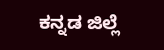ಕನ್ನಡ ಜಿಲ್ಲೆ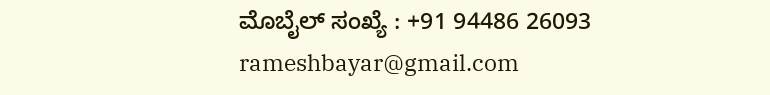ಮೊಬೈಲ್ ಸಂಖ್ಯೆ : +91 94486 26093
rameshbayar@gmail.com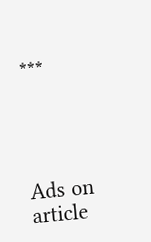***




Ads on article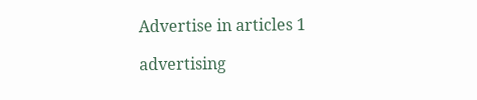Advertise in articles 1

advertising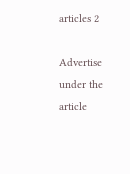articles 2

Advertise under the article